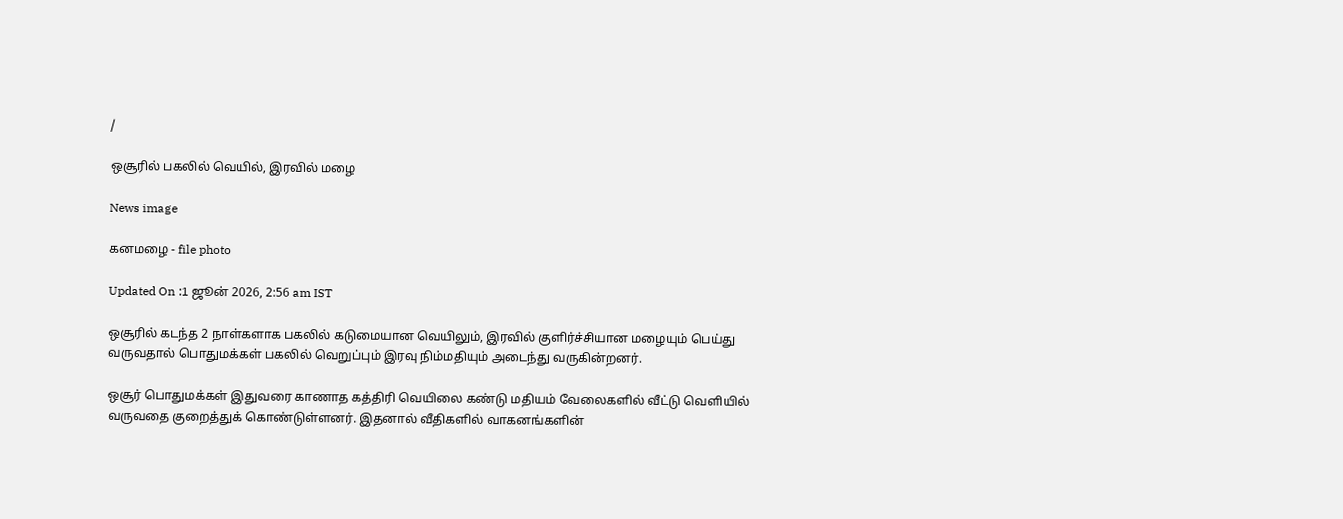/

ஒசூரில் பகலில் வெயில், இரவில் மழை

News image

கனமழை - file photo

Updated On :1 ஜூன் 2026, 2:56 am IST

ஒசூரில் கடந்த 2 நாள்களாக பகலில் கடுமையான வெயிலும், இரவில் குளிர்ச்சியான மழையும் பெய்து வருவதால் பொதுமக்கள் பகலில் வெறுப்பும் இரவு நிம்மதியும் அடைந்து வருகின்றனர்.

ஒசூர் பொதுமக்கள் இதுவரை காணாத கத்திரி வெயிலை கண்டு மதியம் வேலைகளில் வீட்டு வெளியில் வருவதை குறைத்துக் கொண்டுள்ளனர். இதனால் வீதிகளில் வாகனங்களின்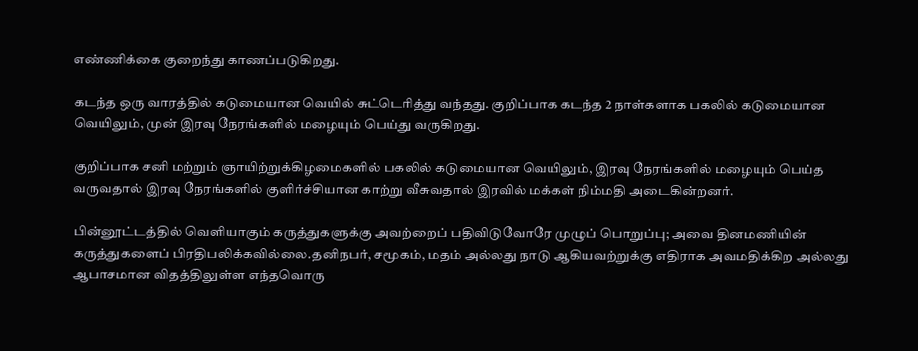எண்ணிக்கை குறைந்து காணப்படுகிறது.

கடந்த ஒரு வாரத்தில் கடுமையான வெயில் சுட்டெரித்து வந்தது. குறிப்பாக கடந்த 2 நாள்களாக பகலில் கடுமையான வெயிலும், முன் இரவு நேரங்களில் மழையும் பெய்து வருகிறது.

குறிப்பாக சனி மற்றும் ஞாயிற்றுக்கிழமைகளில் பகலில் கடுமையான வெயிலும், இரவு நேரங்களில் மழையும் பெய்த வருவதால் இரவு நேரங்களில் குளிர்ச்சியான காற்று வீசுவதால் இரவில் மக்கள் நிம்மதி அடைகின்றனர்.

பின்னூட்டத்தில் வெளியாகும் கருத்துகளுக்கு அவற்றைப் பதிவிடுவோரே முழுப் பொறுப்பு; அவை தினமணியின் கருத்துகளைப் பிரதிபலிக்கவில்லை.தனிநபர், சமூகம், மதம் அல்லது நாடு ஆகியவற்றுக்கு எதிராக அவமதிக்கிற அல்லது ஆபாசமான விதத்திலுள்ள எந்தவொரு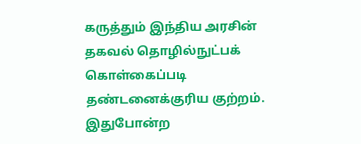கருத்தும் இந்திய அரசின் தகவல் தொழில்நுட்பக் கொள்கைப்படி தண்டனைக்குரிய குற்றம். இதுபோன்ற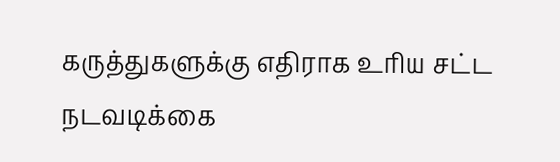கருத்துகளுக்கு எதிராக உரிய சட்ட நடவடிக்கை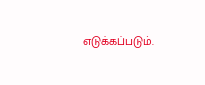எடுக்கப்படும்.